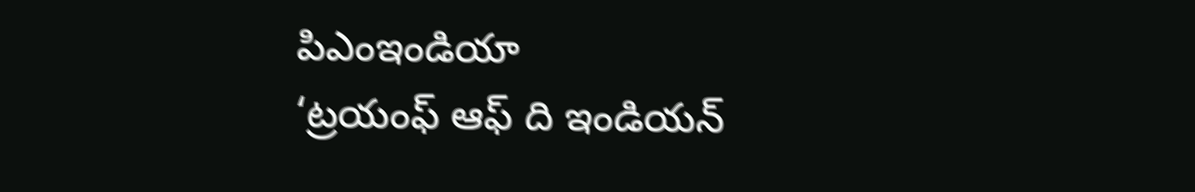పిఎంఇండియా
‘ట్రయంఫ్ ఆఫ్ ది ఇండియన్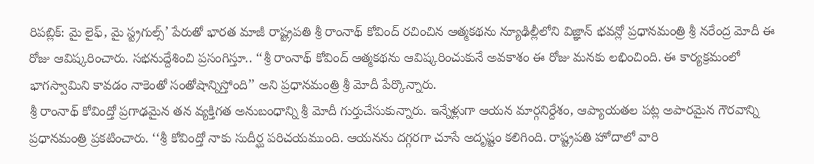రిపబ్లిక్: మై లైఫ్, మై స్ట్రగుల్స్’ పేరుతో భారత మాజీ రాష్ట్రపతి శ్రీ రాంనాథ్ కోవింద్ రచించిన ఆత్మకథను న్యూఢిల్లీలోని విజ్ఞాన్ భవన్లో ప్రధానమంత్రి శ్రీ నరేంద్ర మోదీ ఈ రోజు ఆవిష్కరించారు. సభనుద్దేశించి ప్రసంగిస్తూ.. ‘‘శ్రీ రాంనాథ్ కోవింద్ ఆత్మకథను ఆవిష్కరించుకునే అవకాశం ఈ రోజు మనకు లభించింది. ఈ కార్యక్రమంలో భాగస్వామిని కావడం నాకెంతో సంతోషాన్నిస్తోంది’’ అని ప్రధానమంత్రి శ్రీ మోదీ పేర్కొన్నారు.
శ్రీ రాంనాథ్ కోవింద్తో ప్రగాఢమైన తన వ్యక్తిగత అనుబంధాన్ని శ్రీ మోదీ గుర్తుచేసుకున్నారు. ఇన్నేళ్లుగా ఆయన మార్గనిర్దేశం, ఆప్యాయతల పట్ల అపారమైన గౌరవాన్ని ప్రధానమంత్రి ప్రకటించారు. ‘‘శ్రీ కోవింద్తో నాకు సుదీర్ఘ పరిచయముంది. ఆయనను దగ్గరగా చూసే అదృష్టం కలిగింది. రాష్ట్రపతి హోదాలో వారి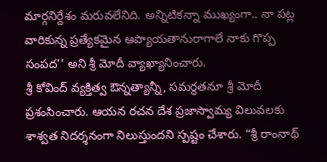మార్గనిర్దేశం మరువలేనిది. అన్నిటికన్నా ముఖ్యంగా.. నా పట్ల వారికున్న ప్రత్యేకమైన ఆప్యాయతానురాగాలే నాకు గొప్ప సంపద’’ అని శ్రీ మోదీ వ్యాఖ్యానించారు.
శ్రీ కోవింద్ వ్యక్తిత్వ ఔన్నత్యాన్నీ, సమర్థతనూ శ్రీ మోదీ ప్రశంసించారు. ఆయన రచన దేశ ప్రజాస్వామ్య విలువలకు శాశ్వత నిదర్శనంగా నిలుస్తుందని స్పష్టం చేశారు. “శ్రీ రాంనాథ్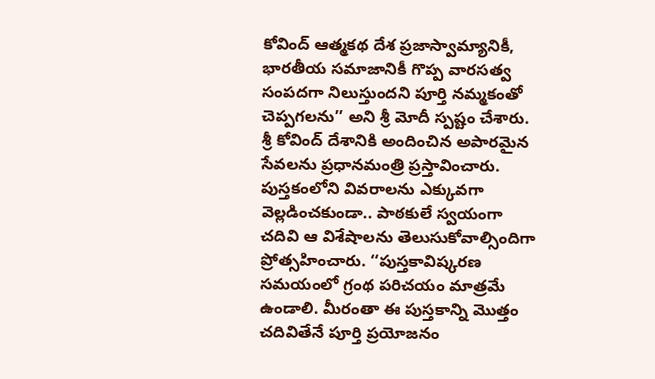కోవింద్ ఆత్మకథ దేశ ప్రజాస్వామ్యానికీ, భారతీయ సమాజానికీ గొప్ప వారసత్వ సంపదగా నిలుస్తుందని పూర్తి నమ్మకంతో చెప్పగలను’’ అని శ్రీ మోదీ స్పష్టం చేశారు.
శ్రీ కోవింద్ దేశానికి అందించిన అపారమైన సేవలను ప్రధానమంత్రి ప్రస్తావించారు. పుస్తకంలోని వివరాలను ఎక్కువగా వెల్లడించకుండా.. పాఠకులే స్వయంగా చదివి ఆ విశేషాలను తెలుసుకోవాల్సిందిగా ప్రోత్సహించారు. ‘‘పుస్తకావిష్కరణ సమయంలో గ్రంథ పరిచయం మాత్రమే ఉండాలి. మీరంతా ఈ పుస్తకాన్ని మొత్తం చదివితేనే పూర్తి ప్రయోజనం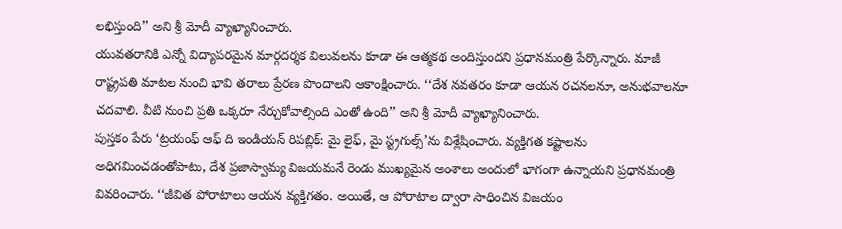లభిస్తుంది’’ అని శ్రీ మోదీ వ్యాఖ్యానించారు.
యువతరానికి ఎన్నో విద్యాపరమైన మార్గదర్శక విలువలను కూడా ఈ ఆత్మకథ అందిస్తుందని ప్రధానమంత్రి పేర్కొన్నారు. మాజీ రాష్ట్రపతి మాటల నుంచి భావి తరాలు ప్రేరణ పొందాలని ఆకాంక్షించారు. ‘‘దేశ నవతరం కూడా ఆయన రచనలనూ, అనుభవాలనూ చదవాలి. వీటి నుంచి ప్రతి ఒక్కరూ నేర్చుకోవాల్సింది ఎంతో ఉంది’’ అని శ్రీ మోదీ వ్యాఖ్యానించారు.
పుస్తకం పేరు ‘ట్రయంఫ్ ఆఫ్ ది ఇండియన్ రిపబ్లిక్: మై లైఫ్, మై స్ట్రగుల్స్’ను విశ్లేషించారు. వ్యక్తిగత కష్టాలను అధిగమించడంతోపాటు, దేశ ప్రజాస్వామ్య విజయమనే రెండు ముఖ్యమైన అంశాలు అందులో భాగంగా ఉన్నాయని ప్రధానమంత్రి వివరించారు. ‘‘జీవిత పోరాటాలు ఆయన వ్యక్తిగతం. అయితే, ఆ పోరాటాల ద్వారా సాధించిన విజయం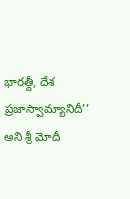భారత్దీ, దేశ ప్రజాస్వామ్యానిదీ’’ అని శ్రీ మోదీ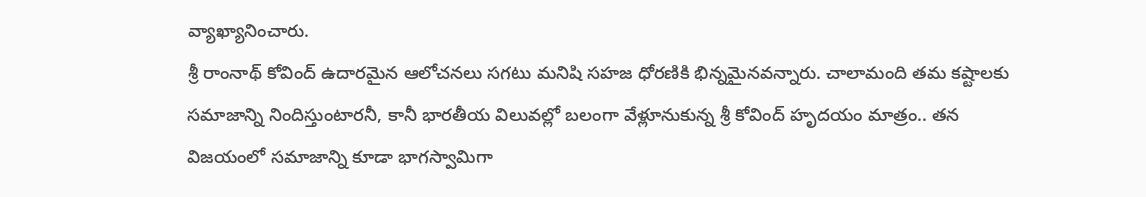వ్యాఖ్యానించారు.
శ్రీ రాంనాథ్ కోవింద్ ఉదారమైన ఆలోచనలు సగటు మనిషి సహజ ధోరణికి భిన్నమైనవన్నారు. చాలామంది తమ కష్టాలకు సమాజాన్ని నిందిస్తుంటారనీ, కానీ భారతీయ విలువల్లో బలంగా వేళ్లూనుకున్న శ్రీ కోవింద్ హృదయం మాత్రం.. తన విజయంలో సమాజాన్ని కూడా భాగస్వామిగా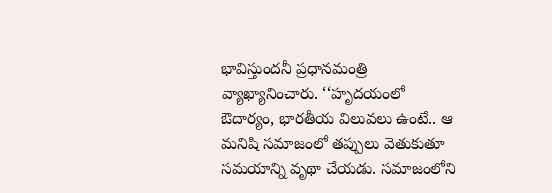భావిస్తుందనీ ప్రధానమంత్రి వ్యాఖ్యానించారు. ‘‘హృదయంలో ఔదార్యం, భారతీయ విలువలు ఉంటే.. ఆ మనిషి సమాజంలో తప్పులు వెతుకుతూ సమయాన్ని వృథా చేయడు. సమాజంలోని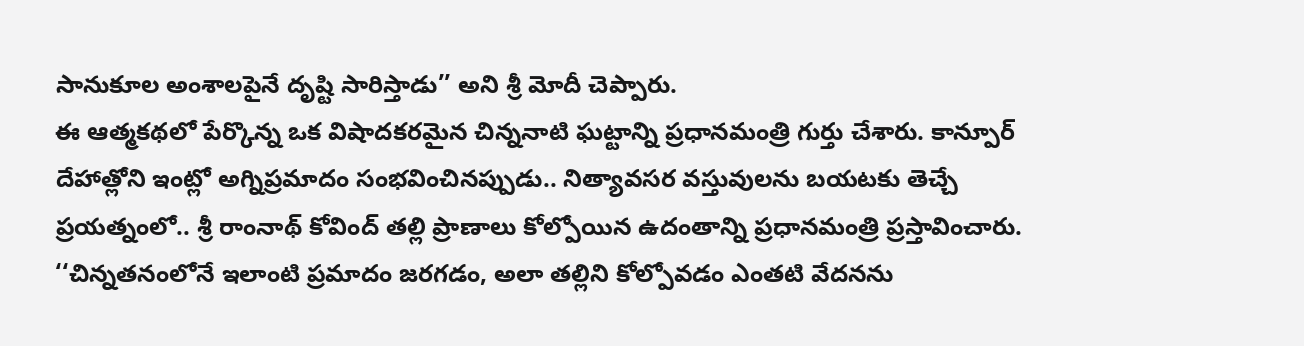సానుకూల అంశాలపైనే దృష్టి సారిస్తాడు’’ అని శ్రీ మోదీ చెప్పారు.
ఈ ఆత్మకథలో పేర్కొన్న ఒక విషాదకరమైన చిన్ననాటి ఘట్టాన్ని ప్రధానమంత్రి గుర్తు చేశారు. కాన్పూర్ దేహాత్లోని ఇంట్లో అగ్నిప్రమాదం సంభవించినప్పుడు.. నిత్యావసర వస్తువులను బయటకు తెచ్చే ప్రయత్నంలో.. శ్రీ రాంనాథ్ కోవింద్ తల్లి ప్రాణాలు కోల్పోయిన ఉదంతాన్ని ప్రధానమంత్రి ప్రస్తావించారు. ‘‘చిన్నతనంలోనే ఇలాంటి ప్రమాదం జరగడం, అలా తల్లిని కోల్పోవడం ఎంతటి వేదనను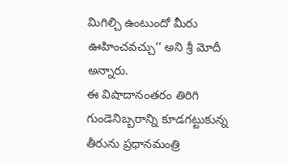మిగిల్చి ఉంటుందో మీరు ఊహించవచ్చు’’ అని శ్రీ మోదీ అన్నారు.
ఈ విషాదానంతరం తిరిగి గుండెనిబ్బరాన్ని కూడగట్టుకున్న తీరును ప్రధానమంత్రి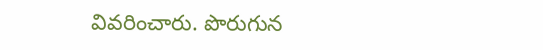వివరించారు. పొరుగున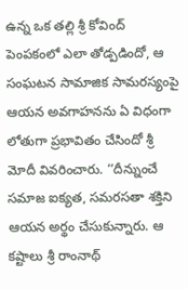ఉన్న ఒక తల్లి శ్రీ కోవింద్ పెంపకంలో ఎలా తోడ్పడిందో, ఆ సంఘటన సామాజిక సామరస్యంపై ఆయన అవగాహనను ఏ విధంగా లోతుగా ప్రభావితం చేసిందో శ్రీ మోదీ వివరించారు. ‘‘దీన్నుంచే సమాజ ఐక్యత, సమరసతా శక్తిని ఆయన అర్థం చేసుకున్నారు. ఆ కష్టాలు శ్రీ రాంనాథ్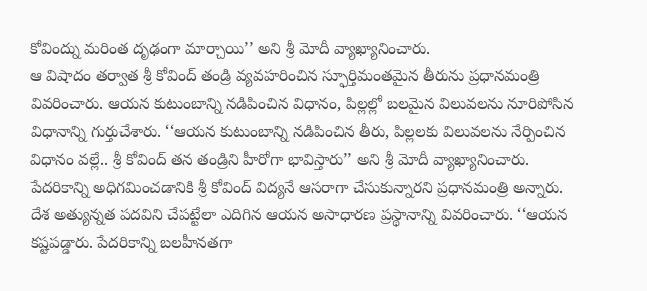కోవింద్ను మరింత దృఢంగా మార్చాయి’’ అని శ్రీ మోదీ వ్యాఖ్యానించారు.
ఆ విషాదం తర్వాత శ్రీ కోవింద్ తండ్రి వ్యవహరించిన స్ఫూర్తిమంతమైన తీరును ప్రధానమంత్రి వివరించారు. ఆయన కుటుంబాన్ని నడిపించిన విధానం, పిల్లల్లో బలమైన విలువలను నూరిపోసిన విధానాన్ని గుర్తుచేశారు. ‘‘ఆయన కుటుంబాన్ని నడిపించిన తీరు, పిల్లలకు విలువలను నేర్పించిన విధానం వల్లే.. శ్రీ కోవింద్ తన తండ్రిని హీరోగా భావిస్తారు’’ అని శ్రీ మోదీ వ్యాఖ్యానించారు.
పేదరికాన్ని అధిగమించడానికి శ్రీ కోవింద్ విద్యనే ఆసరాగా చేసుకున్నారని ప్రధానమంత్రి అన్నారు. దేశ అత్యున్నత పదవిని చేపట్టేలా ఎదిగిన ఆయన అసాధారణ ప్రస్థానాన్ని వివరించారు. ‘‘ఆయన కష్టపడ్డారు. పేదరికాన్ని బలహీనతగా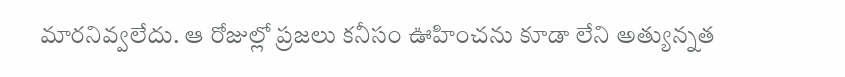మారనివ్వలేదు. ఆ రోజుల్లో ప్రజలు కనీసం ఊహించను కూడా లేని అత్యున్నత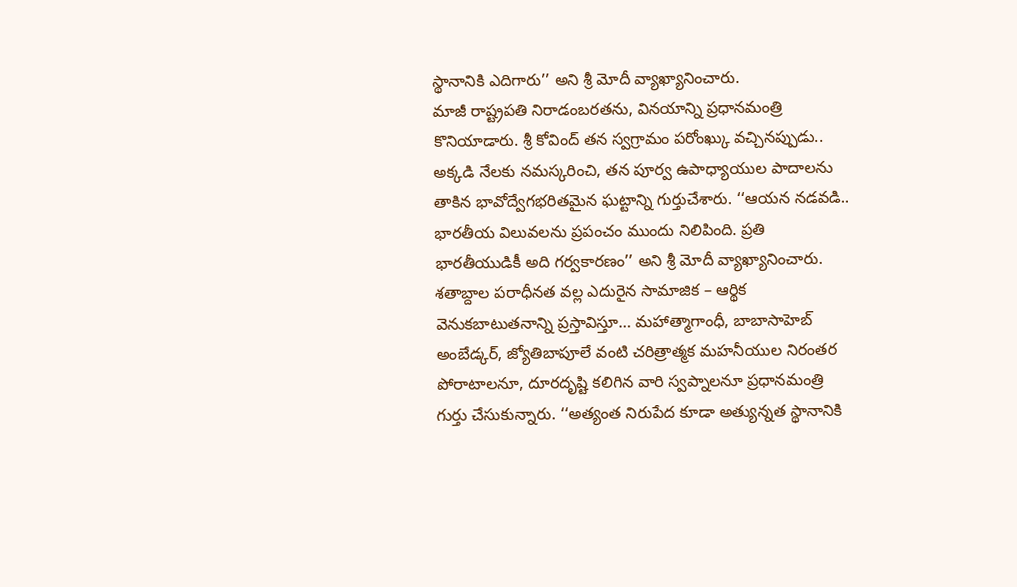స్థానానికి ఎదిగారు’’ అని శ్రీ మోదీ వ్యాఖ్యానించారు.
మాజీ రాష్ట్రపతి నిరాడంబరతను, వినయాన్ని ప్రధానమంత్రి కొనియాడారు. శ్రీ కోవింద్ తన స్వగ్రామం పరోంఖ్కు వచ్చినప్పుడు.. అక్కడి నేలకు నమస్కరించి, తన పూర్వ ఉపాధ్యాయుల పాదాలను తాకిన భావోద్వేగభరితమైన ఘట్టాన్ని గుర్తుచేశారు. ‘‘ఆయన నడవడి.. భారతీయ విలువలను ప్రపంచం ముందు నిలిపింది. ప్రతి భారతీయుడికీ అది గర్వకారణం’’ అని శ్రీ మోదీ వ్యాఖ్యానించారు.
శతాబ్దాల పరాధీనత వల్ల ఎదురైన సామాజిక – ఆర్థిక వెనుకబాటుతనాన్ని ప్రస్తావిస్తూ… మహాత్మాగాంధీ, బాబాసాహెబ్ అంబేడ్కర్, జ్యోతిబాపూలే వంటి చరిత్రాత్మక మహనీయుల నిరంతర పోరాటాలనూ, దూరదృష్టి కలిగిన వారి స్వప్నాలనూ ప్రధానమంత్రి గుర్తు చేసుకున్నారు. ‘‘అత్యంత నిరుపేద కూడా అత్యున్నత స్థానానికి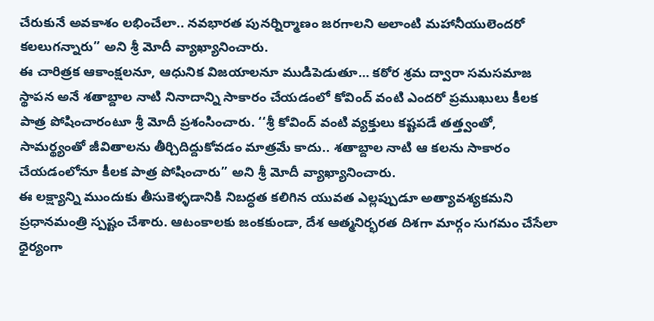చేరుకునే అవకాశం లభించేలా.. నవభారత పునర్నిర్మాణం జరగాలని అలాంటి మహానీయులెందరో కలలుగన్నారు’’ అని శ్రీ మోదీ వ్యాఖ్యానించారు.
ఈ చారిత్రక ఆకాంక్షలనూ, ఆధునిక విజయాలనూ ముడిపెడుతూ… కఠోర శ్రమ ద్వారా సమసమాజ స్థాపన అనే శతాబ్దాల నాటి నినాదాన్ని సాకారం చేయడంలో కోవింద్ వంటి ఎందరో ప్రముఖులు కీలక పాత్ర పోషించారంటూ శ్రీ మోదీ ప్రశంసించారు. ‘‘శ్రీ కోవింద్ వంటి వ్యక్తులు కష్టపడే తత్త్వంతో, సామర్థ్యంతో జీవితాలను తీర్చిదిద్దుకోవడం మాత్రమే కాదు.. శతాబ్దాల నాటి ఆ కలను సాకారం చేయడంలోనూ కీలక పాత్ర పోషించారు’’ అని శ్రీ మోదీ వ్యాఖ్యానించారు.
ఈ లక్ష్యాన్ని ముందుకు తీసుకెళ్ళడానికి నిబద్ధత కలిగిన యువత ఎల్లప్పుడూ అత్యావశ్యకమని ప్రధానమంత్రి స్పష్టం చేశారు. ఆటంకాలకు జంకకుండా, దేశ ఆత్మనిర్భరత దిశగా మార్గం సుగమం చేసేలా ధైర్యంగా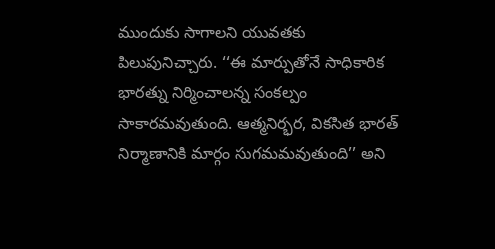ముందుకు సాగాలని యువతకు పిలుపునిచ్చారు. ‘‘ఈ మార్పుతోనే సాధికారిక భారత్ను నిర్మించాలన్న సంకల్పం సాకారమవుతుంది. ఆత్మనిర్భర, వికసిత భారత్ నిర్మాణానికి మార్గం సుగమమవుతుంది’’ అని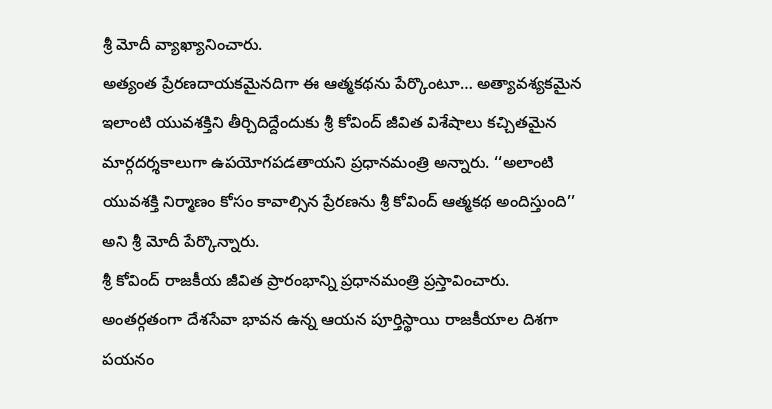శ్రీ మోదీ వ్యాఖ్యానించారు.
అత్యంత ప్రేరణదాయకమైనదిగా ఈ ఆత్మకథను పేర్కొంటూ… అత్యావశ్యకమైన ఇలాంటి యువశక్తిని తీర్చిదిద్దేందుకు శ్రీ కోవింద్ జీవిత విశేషాలు కచ్చితమైన మార్గదర్శకాలుగా ఉపయోగపడతాయని ప్రధానమంత్రి అన్నారు. ‘‘అలాంటి యువశక్తి నిర్మాణం కోసం కావాల్సిన ప్రేరణను శ్రీ కోవింద్ ఆత్మకథ అందిస్తుంది’’ అని శ్రీ మోదీ పేర్కొన్నారు.
శ్రీ కోవింద్ రాజకీయ జీవిత ప్రారంభాన్ని ప్రధానమంత్రి ప్రస్తావించారు. అంతర్గతంగా దేశసేవా భావన ఉన్న ఆయన పూర్తిస్థాయి రాజకీయాల దిశగా పయనం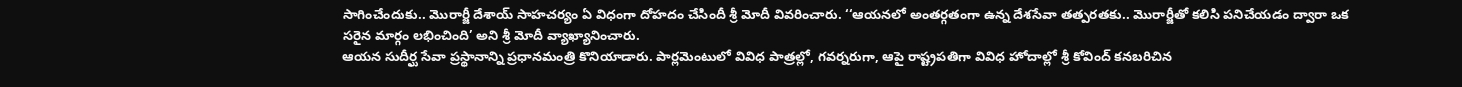సాగించేందుకు.. మొరార్జీ దేశాయ్ సాహచర్యం ఏ విధంగా దోహదం చేసిందీ శ్రీ మోదీ వివరించారు. ‘‘ఆయనలో అంతర్గతంగా ఉన్న దేశసేవా తత్పరతకు.. మొరార్జీతో కలిసి పనిచేయడం ద్వారా ఒక సరైన మార్గం లభించింది’ అని శ్రీ మోదీ వ్యాఖ్యానించారు.
ఆయన సుదీర్ఘ సేవా ప్రస్థానాన్ని ప్రధానమంత్రి కొనియాడారు. పార్లమెంటులో వివిధ పాత్రల్లో, గవర్నరుగా, ఆపై రాష్ట్రపతిగా వివిధ హోదాల్లో శ్రీ కోవింద్ కనబరిచిన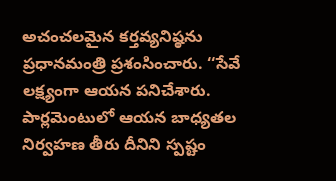అచంచలమైన కర్తవ్యనిష్ఠను ప్రధానమంత్రి ప్రశంసించారు. ‘‘సేవే లక్ష్యంగా ఆయన పనిచేశారు. పార్లమెంటులో ఆయన బాధ్యతల నిర్వహణ తీరు దీనిని స్పష్టం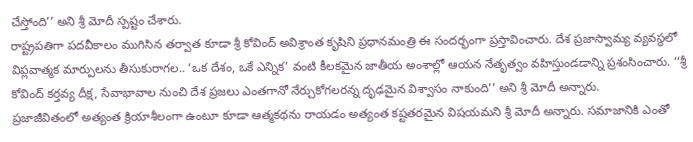చేస్తోంది’’ అని శ్రీ మోదీ స్పష్టం చేశారు.
రాష్ట్రపతిగా పదవీకాలం ముగిసిన తర్వాత కూడా శ్రీ కోవింద్ అవిశ్రాంత కృషిని ప్రధానమంత్రి ఈ సందర్భంగా ప్రస్తావించారు. దేశ ప్రజాస్వామ్య వ్యవస్థలో విప్లవాత్మక మార్పులను తీసుకురాగల.. ‘ఒక దేశం, ఒకే ఎన్నిక’ వంటి కీలకమైన జాతీయ అంశాల్లో ఆయన నేతృత్వం వహిస్తుండడాన్ని ప్రశంసించారు. ‘‘శ్రీ కోవింద్ కర్తవ్య దీక్ష, సేవాభావాల నుంచి దేశ ప్రజలు ఎంతగానో నేర్చుకోగలరన్న దృఢమైన విశ్వాసం నాకుంది’’ అని శ్రీ మోదీ అన్నారు.
ప్రజాజీవితంలో అత్యంత క్రియాశీలంగా ఉంటూ కూడా ఆత్మకథను రాయడం అత్యంత కష్టతరమైన విషయమని శ్రీ మోదీ అన్నారు. సమాజానికి ఎంతో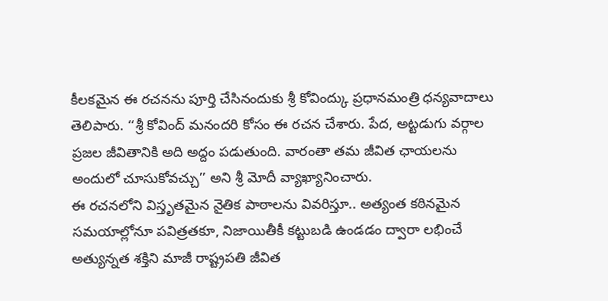కీలకమైన ఈ రచనను పూర్తి చేసినందుకు శ్రీ కోవింద్కు ప్రధానమంత్రి ధన్యవాదాలు తెలిపారు. ‘‘శ్రీ కోవింద్ మనందరి కోసం ఈ రచన చేశారు. పేద, అట్టడుగు వర్గాల ప్రజల జీవితానికి అది అద్దం పడుతుంది. వారంతా తమ జీవిత ఛాయలను అందులో చూసుకోవచ్చు’’ అని శ్రీ మోదీ వ్యాఖ్యానించారు.
ఈ రచనలోని విస్తృతమైన నైతిక పాఠాలను వివరిస్తూ.. అత్యంత కఠినమైన సమయాల్లోనూ పవిత్రతకూ, నిజాయితీకీ కట్టుబడి ఉండడం ద్వారా లభించే అత్యున్నత శక్తిని మాజీ రాష్ట్రపతి జీవిత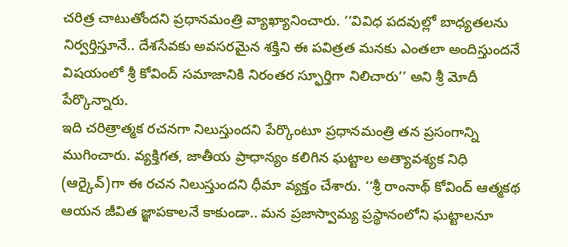చరిత్ర చాటుతోందని ప్రధానమంత్రి వ్యాఖ్యానించారు. ‘‘వివిధ పదవుల్లో బాధ్యతలను నిర్వర్తిస్తూనే.. దేశసేవకు అవసరమైన శక్తిని ఈ పవిత్రత మనకు ఎంతలా అందిస్తుందనే విషయంలో శ్రీ కోవింద్ సమాజానికి నిరంతర స్ఫూర్తిగా నిలిచారు’’ అని శ్రీ మోదీ పేర్కొన్నారు.
ఇది చరిత్రాత్మక రచనగా నిలుస్తుందని పేర్కొంటూ ప్రధానమంత్రి తన ప్రసంగాన్ని ముగించారు. వ్యక్తిగత, జాతీయ ప్రాధాన్యం కలిగిన ఘట్టాల అత్యావశ్యక నిధి (ఆర్కైవ్)గా ఈ రచన నిలుస్తుందని ధీమా వ్యక్తం చేశారు. ‘‘శ్రీ రాంనాథ్ కోవింద్ ఆత్మకథ ఆయన జీవిత జ్ఞాపకాలనే కాకుండా.. మన ప్రజాస్వామ్య ప్రస్థానంలోని ఘట్టాలనూ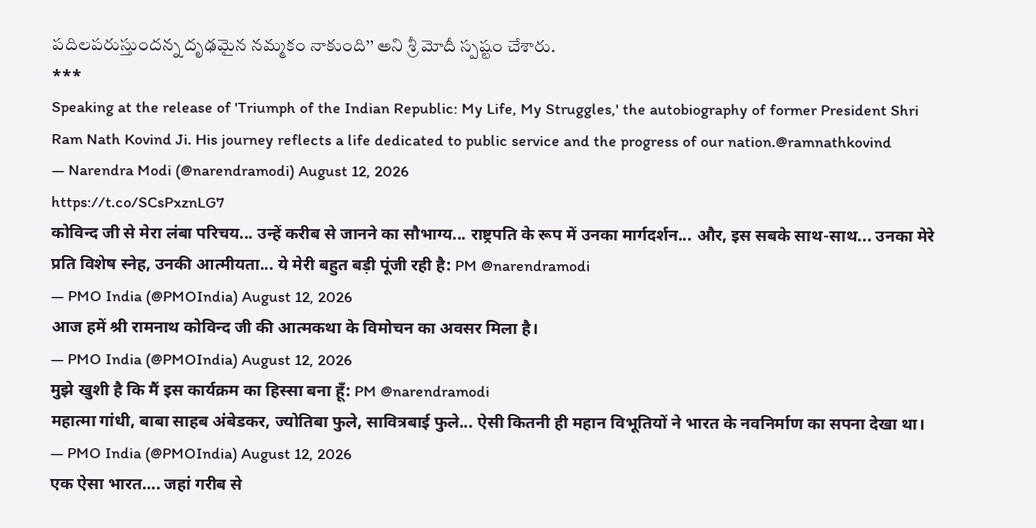పదిలపరుస్తుందన్న దృఢమైన నమ్మకం నాకుంది’’ అని శ్రీ మోదీ స్పష్టం చేశారు.
***
Speaking at the release of 'Triumph of the Indian Republic: My Life, My Struggles,' the autobiography of former President Shri Ram Nath Kovind Ji. His journey reflects a life dedicated to public service and the progress of our nation.@ramnathkovind
— Narendra Modi (@narendramodi) August 12, 2026
https://t.co/SCsPxznLG7
कोविन्द जी से मेरा लंबा परिचय... उन्हें करीब से जानने का सौभाग्य... राष्ट्रपति के रूप में उनका मार्गदर्शन... और, इस सबके साथ-साथ... उनका मेरे प्रति विशेष स्नेह, उनकी आत्मीयता... ये मेरी बहुत बड़ी पूंजी रही है: PM @narendramodi
— PMO India (@PMOIndia) August 12, 2026
आज हमें श्री रामनाथ कोविन्द जी की आत्मकथा के विमोचन का अवसर मिला है।
— PMO India (@PMOIndia) August 12, 2026
मुझे खुशी है कि मैं इस कार्यक्रम का हिस्सा बना हूँ: PM @narendramodi
महात्मा गांधी, बाबा साहब अंबेडकर, ज्योतिबा फुले, सावित्रबाई फुले... ऐसी कितनी ही महान विभूतियों ने भारत के नवनिर्माण का सपना देखा था।
— PMO India (@PMOIndia) August 12, 2026
एक ऐसा भारत…. जहां गरीब से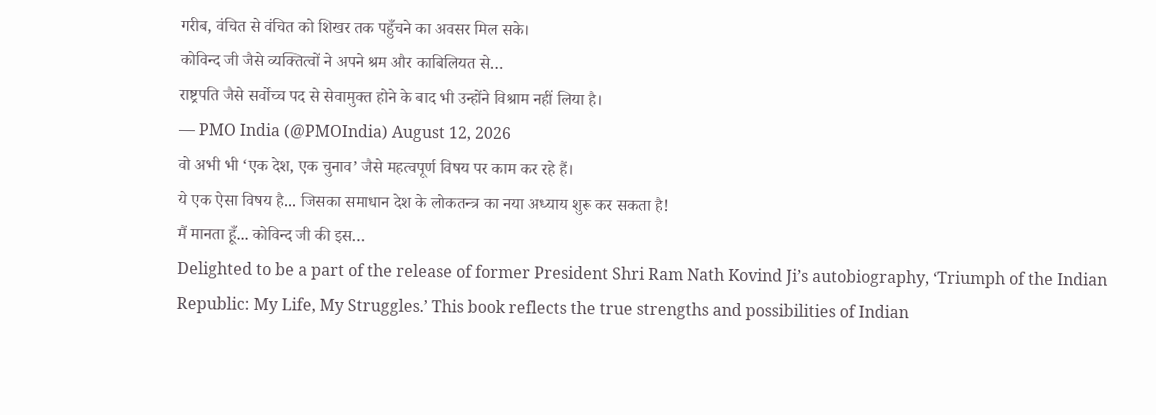गरीब, वंचित से वंचित को शिखर तक पहुँचने का अवसर मिल सके।
कोविन्द जी जैसे व्यक्तित्वों ने अपने श्रम और काबिलियत से…
राष्ट्रपति जैसे सर्वोच्च पद से सेवामुक्त होने के बाद भी उन्होंने विश्राम नहीं लिया है।
— PMO India (@PMOIndia) August 12, 2026
वो अभी भी ‘एक देश, एक चुनाव’ जैसे महत्वपूर्ण विषय पर काम कर रहे हैं।
ये एक ऐसा विषय है... जिसका समाधान देश के लोकतन्त्र का नया अध्याय शुरू कर सकता है!
मैं मानता हूँ... कोविन्द जी की इस…
Delighted to be a part of the release of former President Shri Ram Nath Kovind Ji’s autobiography, ‘Triumph of the Indian Republic: My Life, My Struggles.’ This book reflects the true strengths and possibilities of Indian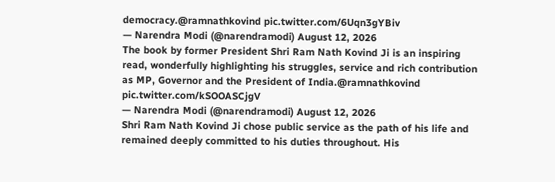democracy.@ramnathkovind pic.twitter.com/6Uqn3gYBiv
— Narendra Modi (@narendramodi) August 12, 2026
The book by former President Shri Ram Nath Kovind Ji is an inspiring read, wonderfully highlighting his struggles, service and rich contribution as MP, Governor and the President of India.@ramnathkovind pic.twitter.com/kSOOASCjgV
— Narendra Modi (@narendramodi) August 12, 2026
Shri Ram Nath Kovind Ji chose public service as the path of his life and remained deeply committed to his duties throughout. His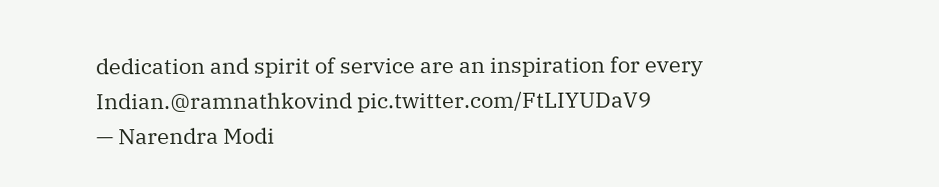dedication and spirit of service are an inspiration for every Indian.@ramnathkovind pic.twitter.com/FtLIYUDaV9
— Narendra Modi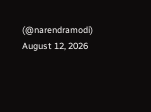(@narendramodi) August 12, 2026